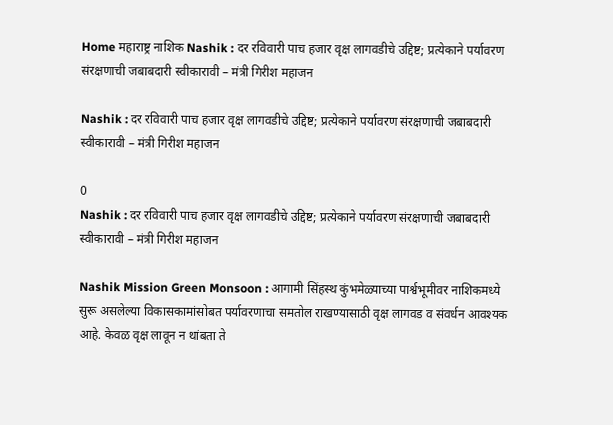Home महाराष्ट्र नाशिक Nashik : दर रविवारी पाच हजार वृक्ष लागवडीचे उद्दिष्ट; प्रत्येकाने पर्यावरण संरक्षणाची जबाबदारी स्वीकारावी – मंत्री गिरीश महाजन

Nashik : दर रविवारी पाच हजार वृक्ष लागवडीचे उद्दिष्ट; प्रत्येकाने पर्यावरण संरक्षणाची जबाबदारी स्वीकारावी – मंत्री गिरीश महाजन

0
Nashik : दर रविवारी पाच हजार वृक्ष लागवडीचे उद्दिष्ट; प्रत्येकाने पर्यावरण संरक्षणाची जबाबदारी स्वीकारावी – मंत्री गिरीश महाजन

Nashik Mission Green Monsoon : आगामी सिंहस्थ कुंभमेळ्याच्या पार्श्वभूमीवर नाशिकमध्ये सुरू असलेल्या विकासकामांसोबत पर्यावरणाचा समतोल राखण्यासाठी वृक्ष लागवड व संवर्धन आवश्यक आहे. केवळ वृक्ष लावून न थांबता ते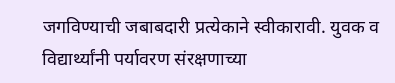जगविण्याची जबाबदारी प्रत्येकाने स्वीकारावी. युवक व विद्यार्थ्यांनी पर्यावरण संरक्षणाच्या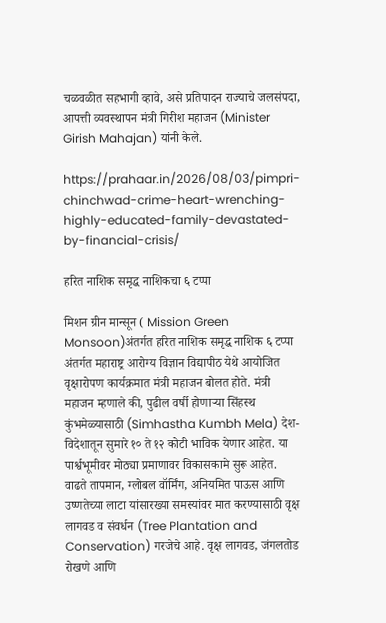चळवळीत सहभागी व्हावे, असे प्रतिपादन राज्याचे जलसंपदा, आपत्ती व्यवस्थापन मंत्री गिरीश महाजन (Minister Girish Mahajan) यांनी केले.

https://prahaar.in/2026/08/03/pimpri-chinchwad-crime-heart-wrenching-highly-educated-family-devastated-by-financial-crisis/

हरित नाशिक समृद्ध नाशिकचा ६ टप्पा

मिशन ग्रीन मान्सून ( Mission Green Monsoon)अंतर्गत हरित नाशिक समृद्ध नाशिक ६ टप्पा अंतर्गत महाराष्ट्र आरोग्य विज्ञान विद्यापीठ येथे आयोजित वृक्षारोपण कार्यक्रमात मंत्री महाजन बोलत होते. मंत्री महाजन म्हणाले की, पुढील वर्षी होणाऱ्या सिंहस्थ कुंभमेळ्यासाठी (Simhastha Kumbh Mela) देश-विदेशातून सुमारे १० ते १२ कोटी भाविक येणार आहेत. या पार्श्वभूमीवर मोठ्या प्रमाणावर विकासकामे सुरू आहेत. वाढते तापमान, ग्लोबल वॉर्मिंग, अनियमित पाऊस आणि उष्णतेच्या लाटा यांसारख्या समस्यांवर मात करण्यासाठी वृक्ष लागवड व संवर्धन (Tree Plantation and Conservation) गरजेचे आहे. वृक्ष लागवड, जंगलतोड रोखणे आणि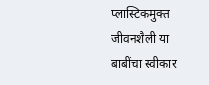प्लास्टिकमुक्त जीवनशैली या बाबींचा स्वीकार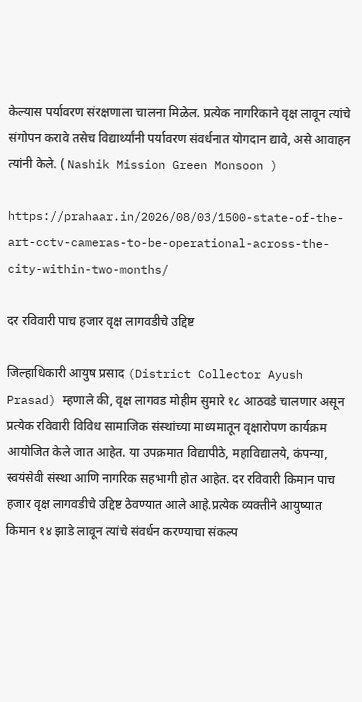केल्यास पर्यावरण संरक्षणाला चालना मिळेल. प्रत्येक नागरिकाने वृक्ष लावून त्यांचे संगोपन करावे तसेच विद्यार्थ्यांनी पर्यावरण संवर्धनात योगदान द्यावे, असे आवाहन त्यांनी केले. ( Nashik Mission Green Monsoon )

https://prahaar.in/2026/08/03/1500-state-of-the-art-cctv-cameras-to-be-operational-across-the-city-within-two-months/

दर रविवारी पाच हजार वृक्ष लागवडीचे उद्दिष्ट

जिल्हाधिकारी आयुष प्रसाद (District Collector Ayush Prasad) म्हणाले की, वृक्ष लागवड मोहीम सुमारे १८ आठवडे चालणार असून प्रत्येक रविवारी विविध सामाजिक संस्थांच्या माध्यमातून वृक्षारोपण कार्यक्रम आयोजित केले जात आहेत. या उपक्रमात विद्यापीठे, महाविद्यालये, कंपन्या, स्वयंसेवी संस्था आणि नागरिक सहभागी होत आहेत. दर रविवारी किमान पाच हजार वृक्ष लागवडीचे उद्दिष्ट ठेवण्यात आले आहे.प्रत्येक व्यक्तीने आयुष्यात किमान १४ झाडे लावून त्यांचे संवर्धन करण्याचा संकल्प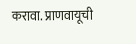करावा. प्राणवायूची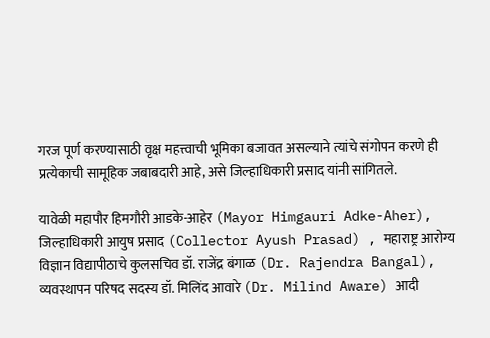गरज पूर्ण करण्यासाठी वृक्ष महत्त्वाची भूमिका बजावत असल्याने त्यांचे संगोपन करणे ही प्रत्येकाची सामूहिक जबाबदारी आहे, असे जिल्हाधिकारी प्रसाद यांनी सांगितले.

यावेळी महापौर हिमगौरी आडके-आहेर (Mayor Himgauri Adke-Aher), जिल्हाधिकारी आयुष प्रसाद (Collector Ayush Prasad) , महाराष्ट्र आरोग्य विज्ञान विद्यापीठाचे कुलसचिव डॉ. राजेंद्र बंगाळ (Dr. Rajendra Bangal), व्यवस्थापन परिषद सदस्य डॉ. मिलिंद आवारे (Dr. Milind Aware) आदी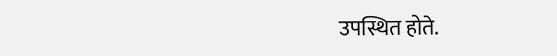उपस्थित होते.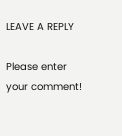LEAVE A REPLY

Please enter your comment!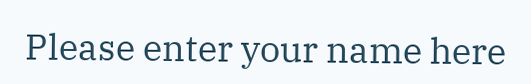Please enter your name here